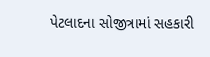પેટલાદના સોજીત્રામાં સહકારી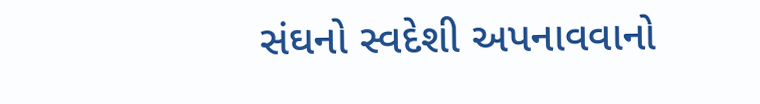સંઘનો સ્વદેશી અપનાવવાનો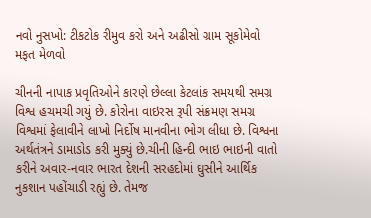નવો નુસખો: ટીકટોક રીમુવ કરો અને અઢીસો ગ્રામ સૂકોમેવો મફત મેળવો

ચીનની નાપાક પ્રવૃતિઓને કારણે છેલ્લા કેટલાંક સમયથી સમગ્ર વિશ્વ હચમચી ગયું છે. કોરોના વાઇરસ રૂપી સંક્રમણ સમગ્ર વિશ્વમાં ફેલાવીને લાખો નિર્દોષ માનવીના ભોગ લીધા છે. વિશ્વના અર્થતંત્રને ડામાડોડ કરી મુક્યું છે.ચીની હિન્દી ભાઇ ભાઇની વાતો કરીને અવાર-નવાર ભારત દેશની સરહદોમાં ઘુસીને આર્થિક નુકશાન પહોંચાડી રહ્યું છે. તેમજ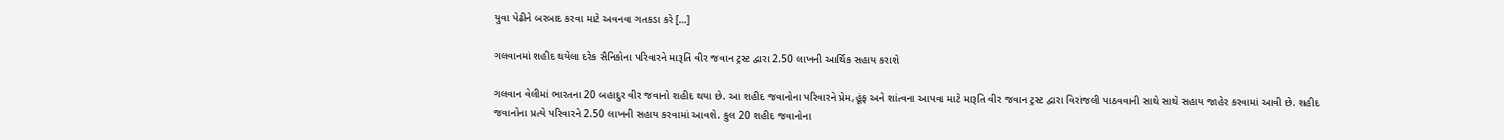યુવા પેઢીને બરબાદ કરવા માટે અવનવા ગતકડા કરે […]

ગલવાનમાં શહીદ થયેલા દરેક સૈનિકોના પરિવારને મારૂતિ વીર જવાન ટ્રસ્ટ દ્વારા 2.50 લાખની આર્થિક સહાય કરાશે

ગલવાન વેલીમાં ભારતના 20 બહાદુર વીર જવાનો શહીદ થયા છે. આ શહીદ જવાનોના પરિવારને પ્રેમ,હૂંફ અને શાંત્વના આપવા માટે મારૂતિ વીર જવાન ટ્રસ્ટ દ્વારા વિરાંજલી પાઠવવાની સાથે સાથે સહાય જાહેર કરવામાં આવી છે. શહીદ જવાનોના પ્રત્યે પરિવારને 2.50 લાખની સહાય કરવામાં આવશે. કુલ 20 શહીદ જવાનોના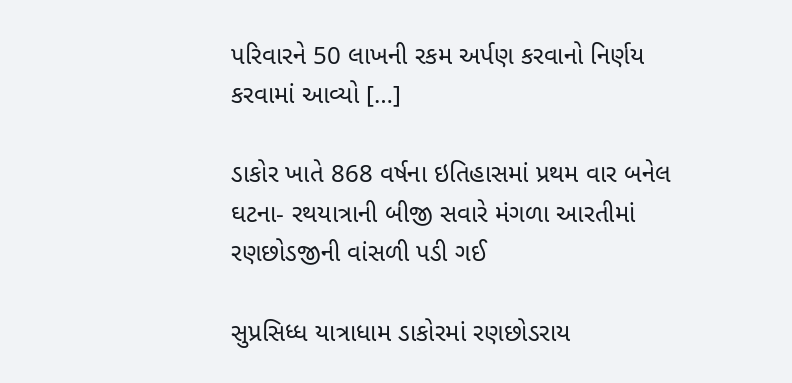પરિવારને 50 લાખની રકમ અર્પણ કરવાનો નિર્ણય કરવામાં આવ્યો […]

ડાકોર ખાતે 868 વર્ષના ઇતિહાસમાં પ્રથમ વાર બનેલ ઘટના- રથયાત્રાની બીજી સવારે મંગળા આરતીમાં રણછોડજીની વાંસળી પડી ગઈ

સુપ્રસિધ્ધ યાત્રાધામ ડાકોરમાં રણછોડરાય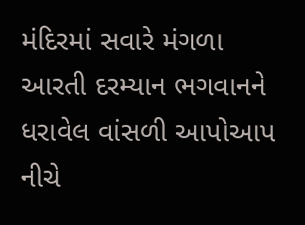મંદિરમાં સવારે મંગળા આરતી દરમ્યાન ભગવાનને ધરાવેલ વાંસળી આપોઆપ નીચે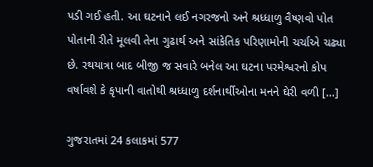પડી ગઈ હતી. આ ઘટનાને લઈ નગરજનો અને શ્રધ્ધાળુ વૈષ્ણવો પોત પોતાની રીતે મૂલવી તેના ગુઢાર્થ અને સાંકેતિક પરિણામોની ચર્ચાએ ચઢ્યા છે. રથયાત્રા બાદ બીજી જ સવારે બનેલ આ ઘટના પરમેશ્વરનો કોપ વર્ષાવશે કે કૃપાની વાતોથી શ્રધ્ધાળુ દર્શનાર્થીઓના મનને ઘેરી વળી […]

ગુજરાતમાં 24 કલાકમાં 577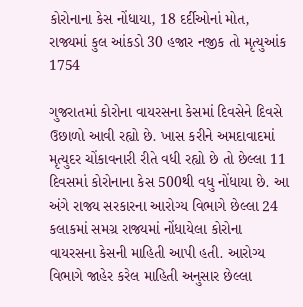કોરોનાના કેસ નોંધાયા, 18 દર્દીઓનાં મોત, રાજ્યમાં કુલ આંકડો 30 હજાર નજીક તો મૃત્યુઆંક 1754

ગુજરાતમાં કોરોના વાયરસના કેસમાં દિવસેને દિવસે ઉછાળો આવી રહ્યો છે. ખાસ કરીને અમદાવાદમાં મૃત્યુદર ચોંકાવનારી રીતે વધી રહ્યો છે તો છેલ્લા 11 દિવસમાં કોરોનાના કેસ 500થી વધુ નોંધાયા છે. આ અંગે રાજ્ય સરકારના આરોગ્ય વિભાગે છેલ્લા 24 કલાકમાં સમગ્ર રાજ્યમાં નોંધાયેલા કોરોના વાયરસના કેસની માહિતી આપી હતી. આરોગ્ય વિભાગે જાહેર કરેલ માહિતી અનુસાર છેલ્લા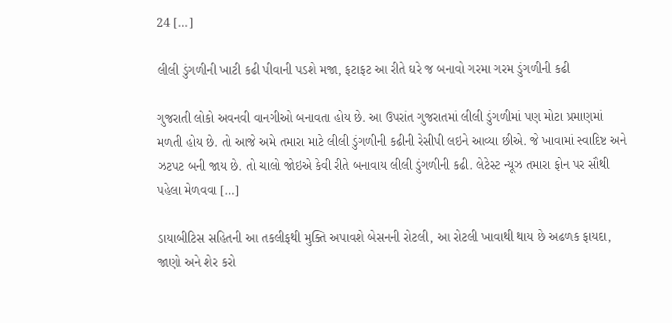24 […]

લીલી ડુંગળીની ખાટી કઢી પીવાની પડશે મજા, ફટાફટ આ રીતે ઘરે જ બનાવો ગરમા ગરમ ડુંગળીની કઢી

ગુજરાતી લોકો અવનવી વાનગીઓ બનાવતા હોય છે. આ ઉપરાંત ગુજરાતમાં લીલી ડુંગળીમાં પણ મોટા પ્રમાણમાં મળતી હોય છે. તો આજે અમે તમારા માટે લીલી ડુંગળીની કઢીની રેસીપી લઇને આવ્યા છીએ. જે ખાવામાં સ્વાદિષ્ટ અને ઝટપટ બની જાય છે. તો ચાલો જોઇએ કેવી રીતે બનાવાય લીલી ડુંગળીની કઢી. લેટેસ્ટ ન્યૂઝ તમારા ફોન પર સૌથી પહેલા મેળવવા […]

ડાયાબીટિસ સહિતની આ તકલીફથી મુક્તિ અપાવશે બેસનની રોટલી, આ રોટલી ખાવાથી થાય છે અઢળક ફાયદા, જાણો અને શેર કરો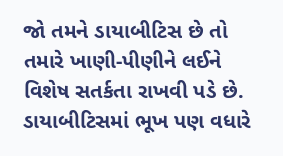જો તમને ડાયાબીટિસ છે તો તમારે ખાણી-પીણીને લઈને વિશેષ સતર્કતા રાખવી પડે છે. ડાયાબીટિસમાં ભૂખ પણ વધારે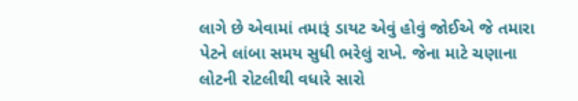લાગે છે એવામાં તમારૂં ડાયટ એવું હોવું જોઈએ જે તમારા પેટને લાંબા સમય સુધી ભરેલું રાખે. જેના માટે ચણાના લોટની રોટલીથી વધારે સારો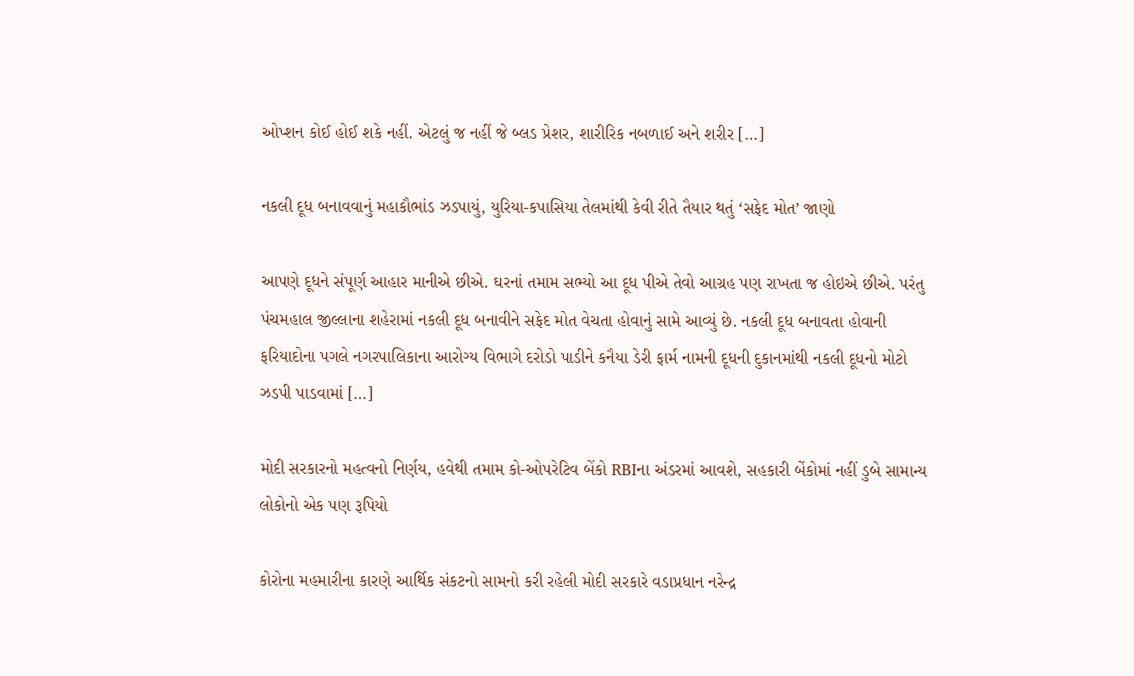ઓપ્શન કોઈ હોઈ શકે નહીં. એટલું જ નહીં જે બ્લડ પ્રેશર, શારીરિક નબળાઈ અને શરીર […]

નકલી દૂધ બનાવવાનું મહાકૌભાંડ ઝડપાયું, યુરિયા-કપાસિયા તેલમાંથી કેવી રીતે તૈયાર થતું ‘સફેદ મોત’ જાણો

આપણે દૂધને સંપૂર્ણ આહાર માનીએ છીએ. ઘરનાં તમામ સભ્યો આ દૂધ પીએ તેવો આગ્રહ પણ રાખતા જ હોઇએ છીએ. પરંતુ પંચમહાલ જીલ્લાના શહેરામાં નકલી દૂધ બનાવીને સફેદ મોત વેચતા હોવાનું સામે આવ્યું છે. નકલી દૂધ બનાવતા હોવાની ફરિયાદોના પગલે નગરપાલિકાના આરોગ્ય વિભાગે દરોડો પાડીને કનૈયા ડેરી ફાર્મ નામની દૂધની દુકાનમાંથી નકલી દૂધનો મોટો ઝડપી પાડવામાં […]

મોદી સરકારનો મહત્વનો નિર્ણય, હવેથી તમામ કો-ઓપરેટિવ બેંકો RBIના અંડરમાં આવશે, સહકારી બેંકોમાં નહીં ડુબે સામાન્ય લોકોનો એક પણ રૂપિયો

કોરોના મહમારીના કારણે આર્થિક સંકટનો સામનો કરી રહેલી મોદી સરકારે વડાપ્રધાન નરેન્દ્ર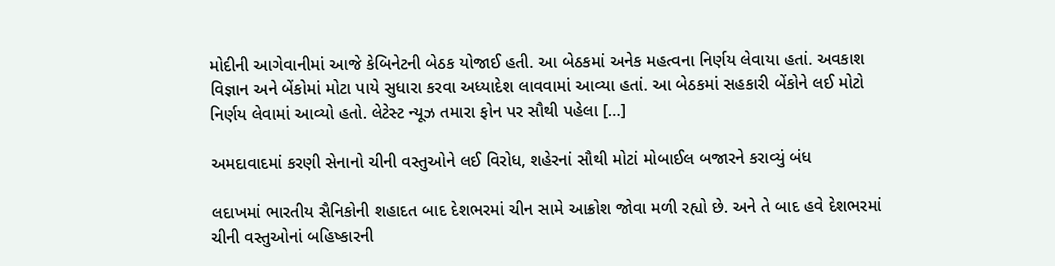મોદીની આગેવાનીમાં આજે કેબિનેટની બેઠક યોજાઈ હતી. આ બેઠકમાં અનેક મહત્વના નિર્ણય લેવાયા હતાં. અવકાશ વિજ્ઞાન અને બેંકોમાં મોટા પાયે સુધારા કરવા અધ્યાદેશ લાવવામાં આવ્યા હતાં. આ બેઠકમાં સહકારી બેંકોને લઈ મોટો નિર્ણય લેવામાં આવ્યો હતો. લેટેસ્ટ ન્યૂઝ તમારા ફોન પર સૌથી પહેલા […]

અમદાવાદમાં કરણી સેનાનો ચીની વસ્તુઓને લઈ વિરોધ, શહેરનાં સૌથી મોટાં મોબાઈલ બજારને કરાવ્યું બંધ

લદાખમાં ભારતીય સૈનિકોની શહાદત બાદ દેશભરમાં ચીન સામે આક્રોશ જોવા મળી રહ્યો છે. અને તે બાદ હવે દેશભરમાં ચીની વસ્તુઓનાં બહિષ્કારની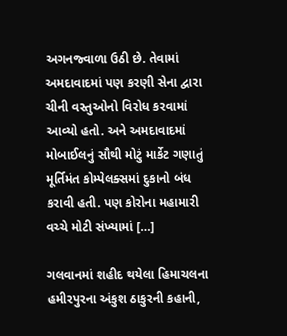અગનજ્વાળા ઉઠી છે. તેવામાં અમદાવાદમાં પણ કરણી સેના દ્વારા ચીની વસ્તુઓનો વિરોધ કરવામાં આવ્યો હતો. અને અમદાવાદમાં મોબાઈલનું સૌથી મોટું માર્કેટ ગણાતું મૂર્તિમંત કોમ્પેલક્સમાં દુકાનો બંધ કરાવી હતી. પણ કોરોના મહામારી વચ્ચે મોટી સંખ્યામાં […]

ગલવાનમાં શહીદ થયેલા હિમાચલના હમીરપુરના અંકુશ ઠાકુરની કહાની,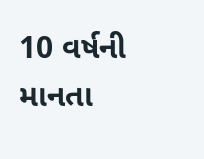10 વર્ષની માનતા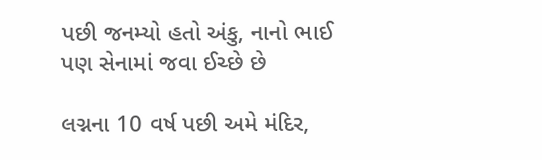પછી જનમ્યો હતો અંકુ, નાનો ભાઈ પણ સેનામાં જવા ઈચ્છે છે

લગ્નના 10 વર્ષ પછી અમે મંદિર,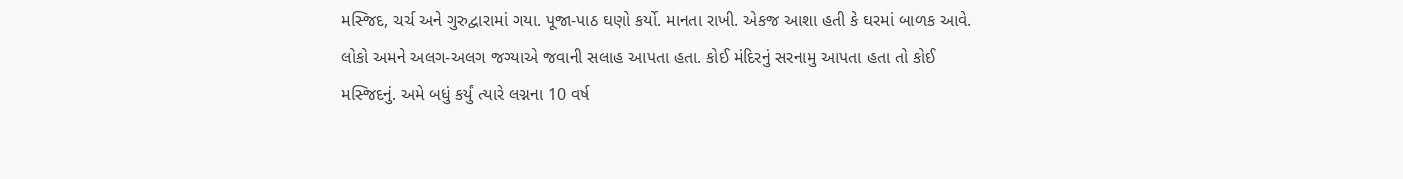મસ્જિદ, ચર્ચ અને ગુરુદ્વારામાં ગયા. પૂજા-પાઠ ઘણો કર્યો. માનતા રાખી. એકજ આશા હતી કે ઘરમાં બાળક આવે. લોકો અમને અલગ-અલગ જગ્યાએ જવાની સલાહ આપતા હતા. કોઈ મંદિરનું સરનામુ આપતા હતા તો કોઈ મસ્જિદનું. અમે બધું કર્યું ત્યારે લગ્નના 10 વર્ષ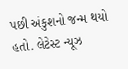પછી અંકુશનો જન્મ થયો હતો. લેટેસ્ટ ન્યૂઝ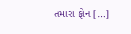તમારા ફોન […]